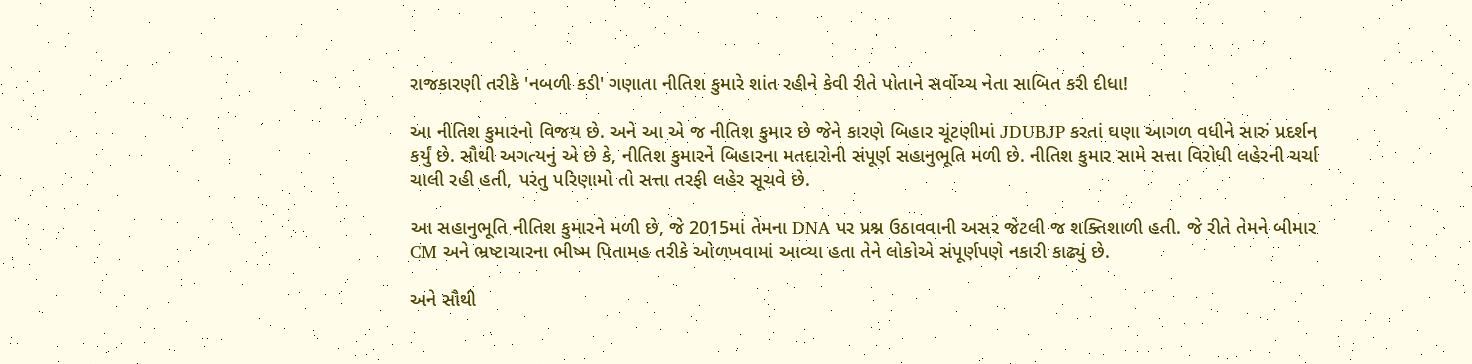રાજકારણી તરીકે 'નબળી કડી' ગણાતા નીતિશ કુમારે શાંત રહીને કેવી રીતે પોતાને સર્વોચ્ચ નેતા સાબિત કરી દીધા!

આ નીતિશ કુમારનો વિજય છે. અને આ એ જ નીતિશ કુમાર છે જેને કારણે બિહાર ચૂંટણીમાં JDUBJP કરતાં ઘણા આગળ વધીને સારું પ્રદર્શન કર્યું છે. સૌથી અગત્યનું એ છે કે, નીતિશ કુમારને બિહારના મતદારોની સંપૂર્ણ સહાનુભૂતિ મળી છે. નીતિશ કુમાર સામે સત્તા વિરોધી લહેરની ચર્ચા ચાલી રહી હતી, પરંતુ પરિણામો તો સત્તા તરફી લહેર સૂચવે છે.

આ સહાનુભૂતિ નીતિશ કુમારને મળી છે, જે 2015માં તેમના DNA પર પ્રશ્ન ઉઠાવવાની અસર જેટલી જ શક્તિશાળી હતી. જે રીતે તેમને બીમાર CM અને ભ્રષ્ટાચારના ભીષ્મ પિતામહ તરીકે ઓળખવામાં આવ્યા હતા તેને લોકોએ સંપૂર્ણપણે નકારી કાઢ્યું છે.

અને સૌથી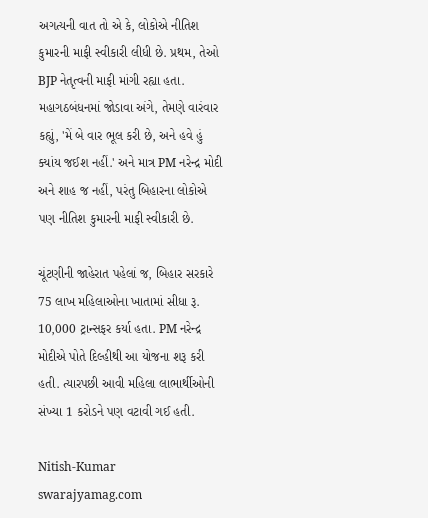અગત્યની વાત તો એ કે, લોકોએ નીતિશ કુમારની માફી સ્વીકારી લીધી છે. પ્રથમ, તેઓ BJP નેતૃત્વની માફી માંગી રહ્યા હતા. મહાગઠબંધનમાં જોડાવા અંગે, તેમણે વારંવાર કહ્યું, 'મેં બે વાર ભૂલ કરી છે, અને હવે હું ક્યાંય જઈશ નહીં.' અને માત્ર PM નરેન્દ્ર મોદી અને શાહ જ નહીં, પરંતુ બિહારના લોકોએ પણ નીતિશ કુમારની માફી સ્વીકારી છે.

ચૂંટણીની જાહેરાત પહેલાં જ, બિહાર સરકારે 75 લાખ મહિલાઓના ખાતામાં સીધા રૂ. 10,000 ટ્રાન્સફર કર્યા હતા. PM નરેન્દ્ર મોદીએ પોતે દિલ્હીથી આ યોજના શરૂ કરી હતી. ત્યારપછી આવી મહિલા લાભાર્થીઓની સંખ્યા 1 કરોડને પણ વટાવી ગઈ હતી.

Nitish-Kumar
swarajyamag.com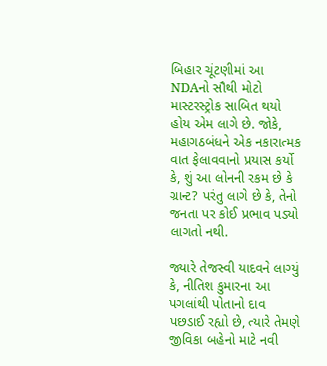બિહાર ચૂંટણીમાં આ NDAનો સૌથી મોટો માસ્ટરસ્ટ્રોક સાબિત થયો હોય એમ લાગે છે. જોકે, મહાગઠબંધને એક નકારાત્મક વાત ફેલાવવાનો પ્રયાસ કર્યો કે, શું આ લોનની રકમ છે કે ગ્રાન્ટ? પરંતુ લાગે છે કે, તેનો જનતા પર કોઈ પ્રભાવ પડ્યો લાગતો નથી.

જ્યારે તેજસ્વી યાદવને લાગ્યું કે, નીતિશ કુમારના આ પગલાંથી પોતાનો દાવ પછડાઈ રહ્યો છે, ત્યારે તેમણે જીવિકા બહેનો માટે નવી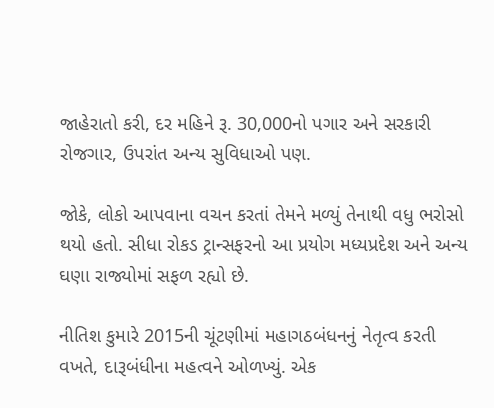જાહેરાતો કરી, દર મહિને રૂ. 30,000નો પગાર અને સરકારી રોજગાર, ઉપરાંત અન્ય સુવિધાઓ પણ.

જોકે, લોકો આપવાના વચન કરતાં તેમને મળ્યું તેનાથી વધુ ભરોસો થયો હતો. સીધા રોકડ ટ્રાન્સફરનો આ પ્રયોગ મધ્યપ્રદેશ અને અન્ય ઘણા રાજ્યોમાં સફળ રહ્યો છે.

નીતિશ કુમારે 2015ની ચૂંટણીમાં મહાગઠબંધનનું નેતૃત્વ કરતી વખતે, દારૂબંધીના મહત્વને ઓળખ્યું. એક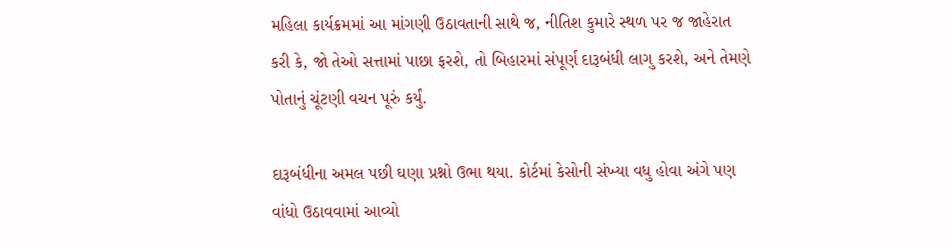મહિલા કાર્યક્રમમાં આ માંગણી ઉઠાવતાની સાથે જ, નીતિશ કુમારે સ્થળ પર જ જાહેરાત કરી કે, જો તેઓ સત્તામાં પાછા ફરશે, તો બિહારમાં સંપૂર્ણ દારૂબંધી લાગુ કરશે, અને તેમણે પોતાનું ચૂંટણી વચન પૂરું કર્યું.

દારૂબંધીના અમલ પછી ઘણા પ્રશ્નો ઉભા થયા. કોર્ટમાં કેસોની સંખ્યા વધુ હોવા અંગે પણ વાંધો ઉઠાવવામાં આવ્યો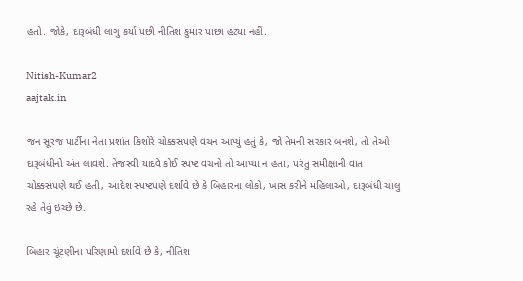હતો. જોકે, દારૂબંધી લાગુ કર્યા પછી નીતિશ કુમાર પાછા હટ્યા નહીં.

Nitish-Kumar2
aajtak.in

જન સૂરજ પાર્ટીના નેતા પ્રશાંત કિશોરે ચોક્કસપણે વચન આપ્યું હતું કે, જો તેમની સરકાર બનશે, તો તેઓ દારૂબંધીનો અંત લાવશે. તેજસ્વી યાદવે કોઈ સ્પષ્ટ વચનો તો આપ્યા ન હતા, પરંતુ સમીક્ષાની વાત ચોક્કસપણે થઈ હતી, આદેશ સ્પષ્ટપણે દર્શાવે છે કે બિહારના લોકો, ખાસ કરીને મહિલાઓ, દારૂબંધી ચાલુ રહે તેવું ઇચ્છે છે.

બિહાર ચૂંટણીના પરિણામો દર્શાવે છે કે, નીતિશ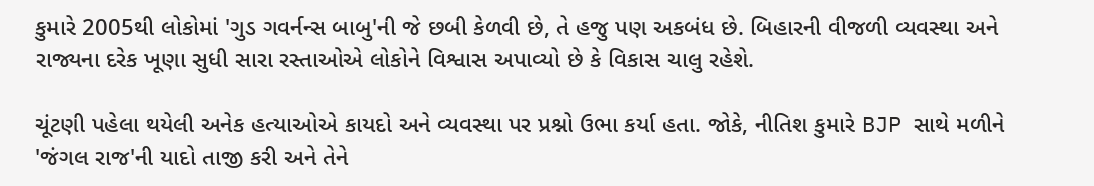કુમારે 2005થી લોકોમાં 'ગુડ ગવર્નન્સ બાબુ'ની જે છબી કેળવી છે, તે હજુ પણ અકબંધ છે. બિહારની વીજળી વ્યવસ્થા અને રાજ્યના દરેક ખૂણા સુધી સારા રસ્તાઓએ લોકોને વિશ્વાસ અપાવ્યો છે કે વિકાસ ચાલુ રહેશે.

ચૂંટણી પહેલા થયેલી અનેક હત્યાઓએ કાયદો અને વ્યવસ્થા પર પ્રશ્નો ઉભા કર્યા હતા. જોકે, નીતિશ કુમારે BJP સાથે મળીને 'જંગલ રાજ'ની યાદો તાજી કરી અને તેને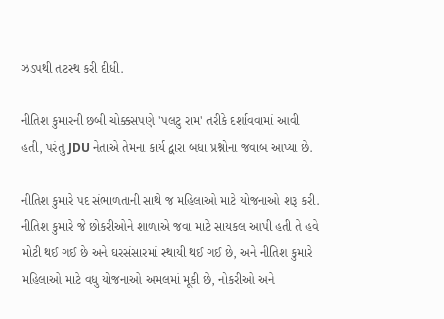ઝડપથી તટસ્થ કરી દીધી.

નીતિશ કુમારની છબી ચોક્કસપણે 'પલટુ રામ' તરીકે દર્શાવવામાં આવી હતી, પરંતુ JDU નેતાએ તેમના કાર્ય દ્વારા બધા પ્રશ્નોના જવાબ આપ્યા છે.

નીતિશ કુમારે પદ સંભાળતાની સાથે જ મહિલાઓ માટે યોજનાઓ શરૂ કરી. નીતિશ કુમારે જે છોકરીઓને શાળાએ જવા માટે સાયકલ આપી હતી તે હવે મોટી થઈ ગઈ છે અને ઘરસંસારમાં સ્થાયી થઈ ગઈ છે, અને નીતિશ કુમારે મહિલાઓ માટે વધુ યોજનાઓ અમલમાં મૂકી છે, નોકરીઓ અને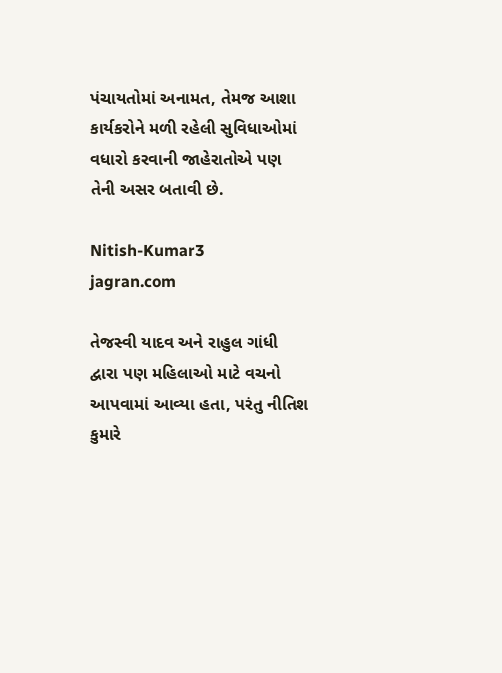પંચાયતોમાં અનામત, તેમજ આશા કાર્યકરોને મળી રહેલી સુવિધાઓમાં વધારો કરવાની જાહેરાતોએ પણ તેની અસર બતાવી છે.

Nitish-Kumar3
jagran.com

તેજસ્વી યાદવ અને રાહુલ ગાંધી દ્વારા પણ મહિલાઓ માટે વચનો આપવામાં આવ્યા હતા, પરંતુ નીતિશ કુમારે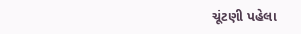ચૂંટણી પહેલા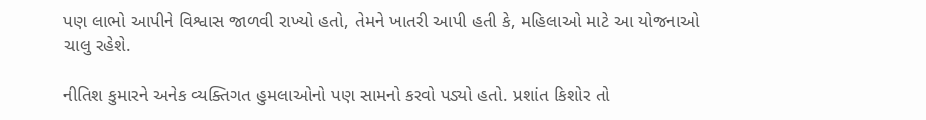પણ લાભો આપીને વિશ્વાસ જાળવી રાખ્યો હતો, તેમને ખાતરી આપી હતી કે, મહિલાઓ માટે આ યોજનાઓ ચાલુ રહેશે.

નીતિશ કુમારને અનેક વ્યક્તિગત હુમલાઓનો પણ સામનો કરવો પડ્યો હતો. પ્રશાંત કિશોર તો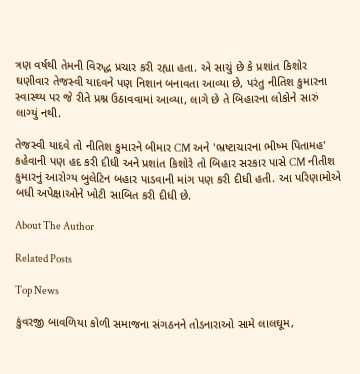ત્રણ વર્ષથી તેમની વિરુદ્ધ પ્રચાર કરી રહ્યા હતા. એ સાચું છે કે પ્રશાંત કિશોર ઘણીવાર તેજસ્વી યાદવને પણ નિશાન બનાવતા આવ્યા છે, પરંતુ નીતિશ કુમારના સ્વાસ્થ્ય પર જે રીતે પ્રશ્ન ઉઠાવવામાં આવ્યા, લાગે છે તે બિહારના લોકોને સારું લાગ્યું નથી.

તેજસ્વી યાદવે તો નીતિશ કુમારને બીમાર CM અને 'ભ્રષ્ટાચારના ભીષ્મ પિતામહ' કહેવાની પણ હદ કરી દીધી અને પ્રશાંત કિશોરે તો બિહાર સરકાર પાસે CM નીતીશ કુમારનું આરોગ્ય બુલેટિન બહાર પાડવાની માંગ પણ કરી દીધી હતી. આ પરિણામોએ બધી અપેક્ષાઓને ખોટી સાબિત કરી દીધી છે.

About The Author

Related Posts

Top News

કુંવરજી બાવળિયા કોળી સમાજના સંગઠનને તોડનારાઓ સામે લાલઘૂમ,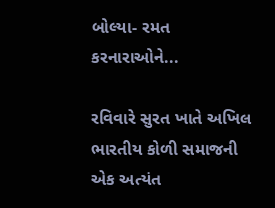બોલ્યા- રમત કરનારાઓને...

રવિવારે સુરત ખાતે અખિલ ભારતીય કોળી સમાજની એક અત્યંત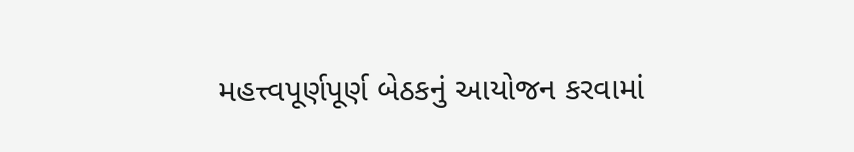મહત્ત્વપૂર્ણપૂર્ણ બેઠકનું આયોજન કરવામાં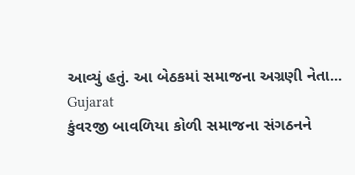આવ્યું હતું. આ બેઠકમાં સમાજના અગ્રણી નેતા...
Gujarat
કુંવરજી બાવળિયા કોળી સમાજના સંગઠનને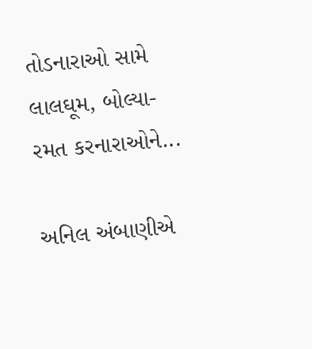તોડનારાઓ સામે લાલઘૂમ, બોલ્યા- રમત કરનારાઓને...

અનિલ અંબાણીએ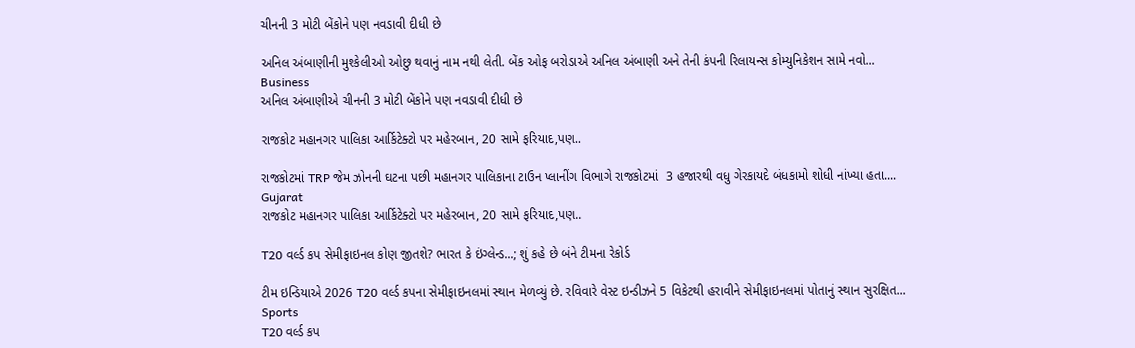ચીનની 3 મોટી બેંકોને પણ નવડાવી દીધી છે

અનિલ અંબાણીની મુશ્કેલીઓ ઓછુ થવાનું નામ નથી લેતી. બેંક ઓફ બરોડાએ અનિલ અંબાણી અને તેની કંપની રિલાયન્સ કોમ્યુનિકેશન સામે નવો...
Business
અનિલ અંબાણીએ ચીનની 3 મોટી બેંકોને પણ નવડાવી દીધી છે

રાજકોટ મહાનગર પાલિકા આર્કિટેક્ટો પર મહેરબાન, 20 સામે ફરિયાદ,પણ..

રાજકોટમાં TRP જેમ ઝોનની ઘટના પછી મહાનગર પાલિકાના ટાઉન પ્લાનીંગ વિભાગે રાજકોટમાં  3 હજારથી વધુ ગેરકાયદે બંધકામો શોધી નાંખ્યા હતા....
Gujarat
રાજકોટ મહાનગર પાલિકા આર્કિટેક્ટો પર મહેરબાન, 20 સામે ફરિયાદ,પણ..

T20 વર્લ્ડ કપ સેમીફાઇનલ કોણ જીતશે? ભારત કે ઇંગ્લેન્ડ...; શું કહે છે બંને ટીમના રેકોર્ડ

ટીમ ઇન્ડિયાએ 2026 T20 વર્લ્ડ કપના સેમીફાઇનલમાં સ્થાન મેળવ્યું છે. રવિવારે વેસ્ટ ઇન્ડીઝને 5 વિકેટથી હરાવીને સેમીફાઇનલમાં પોતાનું સ્થાન સુરક્ષિત...
Sports
T20 વર્લ્ડ કપ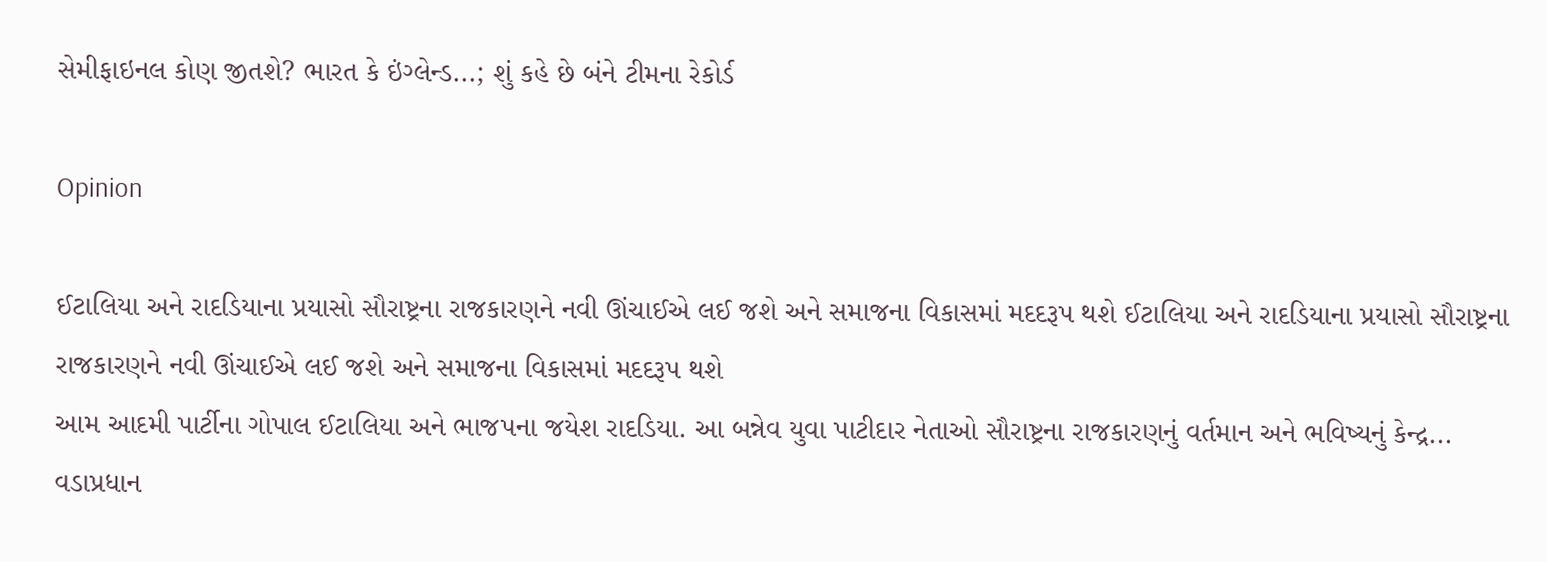સેમીફાઇનલ કોણ જીતશે? ભારત કે ઇંગ્લેન્ડ...; શું કહે છે બંને ટીમના રેકોર્ડ

Opinion

ઈટાલિયા અને રાદડિયાના પ્રયાસો સૌરાષ્ટ્રના રાજકારણને નવી ઊંચાઈએ લઈ જશે અને સમાજના વિકાસમાં મદદરૂપ થશે ઈટાલિયા અને રાદડિયાના પ્રયાસો સૌરાષ્ટ્રના રાજકારણને નવી ઊંચાઈએ લઈ જશે અને સમાજના વિકાસમાં મદદરૂપ થશે
આમ આદમી પાર્ટીના ગોપાલ ઈટાલિયા અને ભાજપના જયેશ રાદડિયા. આ બન્નેવ યુવા પાટીદાર નેતાઓ સૌરાષ્ટ્રના રાજકારણનું વર્તમાન અને ભવિષ્યનું કેન્દ્ર...
વડાપ્રધાન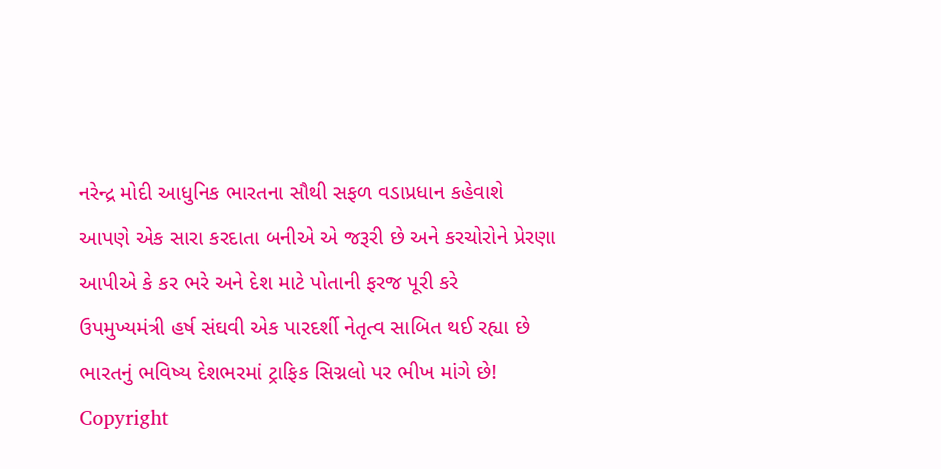નરેન્દ્ર મોદી આધુનિક ભારતના સૌથી સફળ વડાપ્રધાન કહેવાશે
આપણે એક સારા કરદાતા બનીએ એ જરૂરી છે અને કરચોરોને પ્રેરણા આપીએ કે કર ભરે અને દેશ માટે પોતાની ફરજ પૂરી કરે
ઉપમુખ્યમંત્રી હર્ષ સંઘવી એક પારદર્શી નેતૃત્વ સાબિત થઈ રહ્યા છે
ભારતનું ભવિષ્ય દેશભરમાં ટ્રાફિક સિગ્નલો પર ભીખ માંગે છે!
Copyright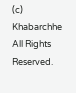(c) Khabarchhe All Rights Reserved.